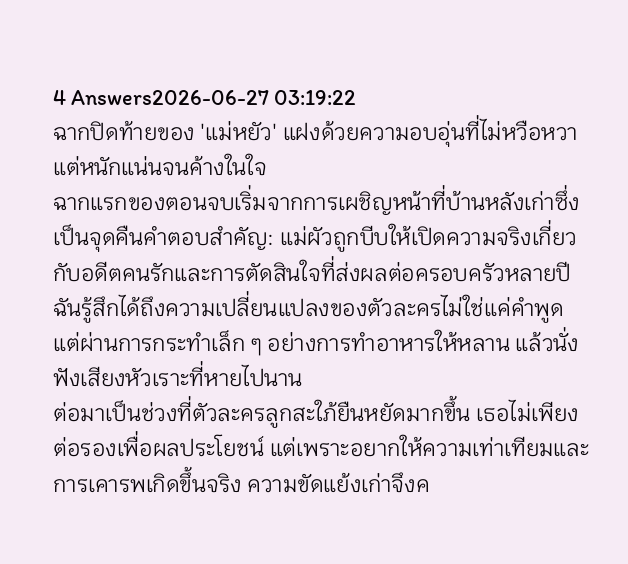4 Answers2026-06-27 03:19:22
ฉากปิดท้ายของ 'แม่หยัว' แฝงด้วยความอบอุ่นที่ไม่หวือหวาแต่หนักแน่นจนค้างในใจ
ฉากแรกของตอนจบเริ่มจากการเผชิญหน้าที่บ้านหลังเก่าซึ่งเป็นจุดคืนคำตอบสำคัญ: แม่ผัวถูกบีบให้เปิดความจริงเกี่ยวกับอดีตคนรักและการตัดสินใจที่ส่งผลต่อครอบครัวหลายปี ฉันรู้สึกได้ถึงความเปลี่ยนแปลงของตัวละครไม่ใช่แค่คำพูด แต่ผ่านการกระทำเล็ก ๆ อย่างการทำอาหารให้หลาน แล้วนั่งฟังเสียงหัวเราะที่หายไปนาน
ต่อมาเป็นช่วงที่ตัวละครลูกสะใภ้ยืนหยัดมากขึ้น เธอไม่เพียงต่อรองเพื่อผลประโยชน์ แต่เพราะอยากให้ความเท่าเทียมและการเคารพเกิดขึ้นจริง ความขัดแย้งเก่าจึงค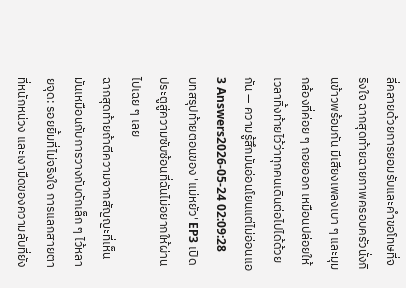ลี่คลายด้วยการยอมรับและคำขอโทษที่จริงใจ ฉากสุดท้ายฉายภาพครอบครัวนั่งกินข้าวพร้อมกัน มีเสียงเพลงเบา ๆ และมุมกล้องที่ค่อย ๆ ถอยออก เหมือนปล่อยให้เวลาทิ้งท้ายไว้ว่าทุกคนเดินต่อไปได้ด้วยกัน — ความรู้สึกมันอ่อนโยนแต่ไม่อ่อนแอ
3 Answers2026-05-24 02:09:28
บทสรุปท้ายตอนของ 'แม่หยัว' EP3 เปิดประตูสู่ความซับซ้อนที่ฉันไม่อยากให้ผ่านไปเฉย ๆ เลย
ฉากสุดท้ายถ้าตีความจากสัญญะที่เห็น มันเหมือนกับการวางกับดักเล็ก ๆ ไว้หลายจุด: รอยยิ้มที่ไม่จริงใจ การแลกสายตาที่หนักหน่วง และเงามืดของความลับที่ยัง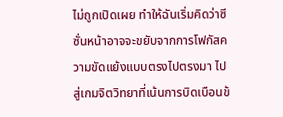ไม่ถูกเปิดเผย ทำให้ฉันเริ่มคิดว่าซีซั่นหน้าอาจจะขยับจากการโฟกัสความขัดแย้งแบบตรงไปตรงมา ไปสู่เกมจิตวิทยาที่เน้นการบิดเบือนข้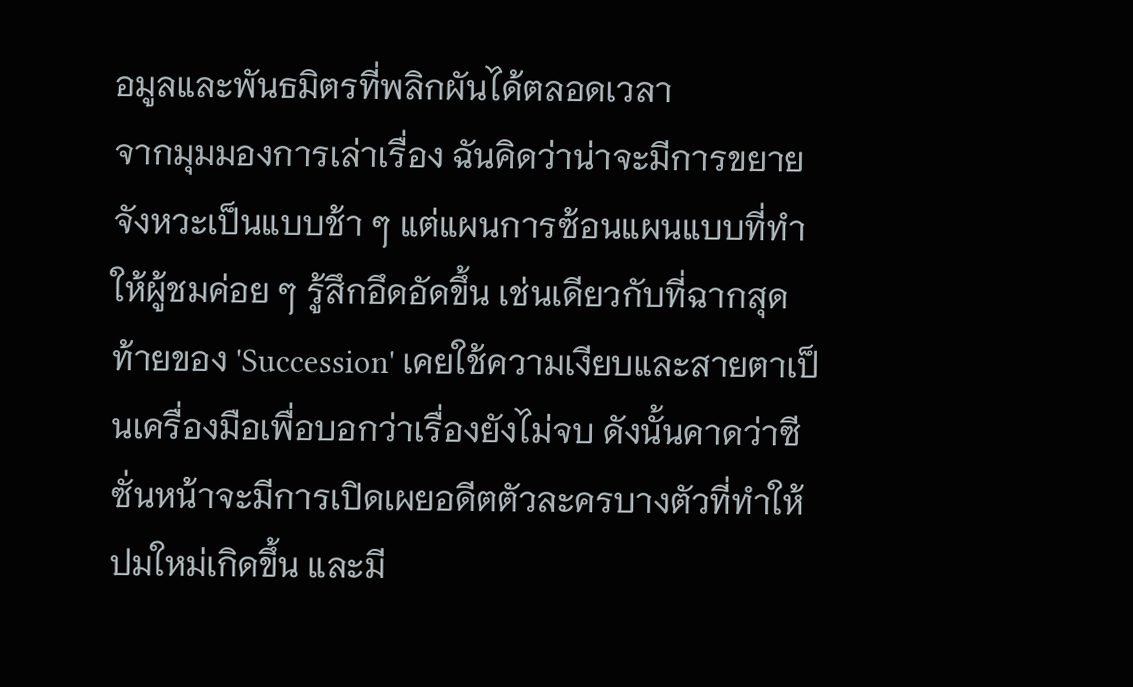อมูลและพันธมิตรที่พลิกผันได้ตลอดเวลา
จากมุมมองการเล่าเรื่อง ฉันคิดว่าน่าจะมีการขยายจังหวะเป็นแบบช้า ๆ แต่แผนการซ้อนแผนแบบที่ทำให้ผู้ชมค่อย ๆ รู้สึกอึดอัดขึ้น เช่นเดียวกับที่ฉากสุดท้ายของ 'Succession' เคยใช้ความเงียบและสายตาเป็นเครื่องมือเพื่อบอกว่าเรื่องยังไม่จบ ดังนั้นคาดว่าซีซั่นหน้าจะมีการเปิดเผยอดีตตัวละครบางตัวที่ทำให้ปมใหม่เกิดขึ้น และมี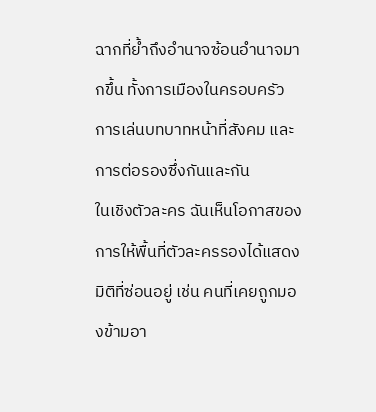ฉากที่ย้ำถึงอำนาจซ้อนอำนาจมากขึ้น ทั้งการเมืองในครอบครัว การเล่นบทบาทหน้าที่สังคม และการต่อรองซึ่งกันและกัน
ในเชิงตัวละคร ฉันเห็นโอกาสของการให้พื้นที่ตัวละครรองได้แสดงมิติที่ซ่อนอยู่ เช่น คนที่เคยถูกมองข้ามอา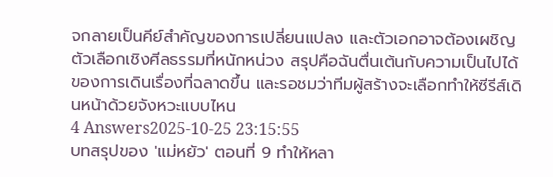จกลายเป็นคีย์สำคัญของการเปลี่ยนแปลง และตัวเอกอาจต้องเผชิญตัวเลือกเชิงศีลธรรมที่หนักหน่วง สรุปคือฉันตื่นเต้นกับความเป็นไปได้ของการเดินเรื่องที่ฉลาดขึ้น และรอชมว่าทีมผู้สร้างจะเลือกทำให้ซีรีส์เดินหน้าด้วยจังหวะแบบไหน
4 Answers2025-10-25 23:15:55
บทสรุปของ 'แม่หยัว' ตอนที่ 9 ทำให้หลา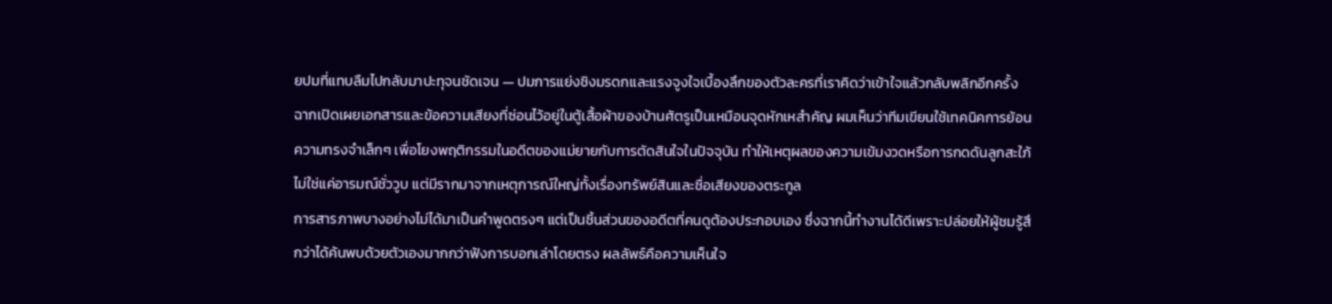ยปมที่แทบลืมไปกลับมาปะทุจนชัดเจน — ปมการแย่งชิงมรดกและแรงจูงใจเบื้องลึกของตัวละครที่เราคิดว่าเข้าใจแล้วกลับพลิกอีกครั้ง
ฉากเปิดเผยเอกสารและข้อความเสียงที่ซ่อนไว้อยู่ในตู้เสื้อผ้าของบ้านศัตรูเป็นเหมือนจุดหักเหสำคัญ ผมเห็นว่าทีมเขียนใช้เทคนิคการย้อนความทรงจำเล็กๆ เพื่อโยงพฤติกรรมในอดีตของแม่ยายกับการตัดสินใจในปัจจุบัน ทำให้เหตุผลของความเข้มงวดหรือการกดดันลูกสะใภ้ไม่ใช่แค่อารมณ์ชั่ววูบ แต่มีรากมาจากเหตุการณ์ใหญ่ทั้งเรื่องทรัพย์สินและชื่อเสียงของตระกูล
การสารภาพบางอย่างไม่ได้มาเป็นคำพูดตรงๆ แต่เป็นชิ้นส่วนของอดีตที่คนดูต้องประกอบเอง ซึ่งฉากนี้ทำงานได้ดีเพราะปล่อยให้ผู้ชมรู้สึกว่าได้ค้นพบด้วยตัวเองมากกว่าฟังการบอกเล่าโดยตรง ผลลัพธ์คือความเห็นใจ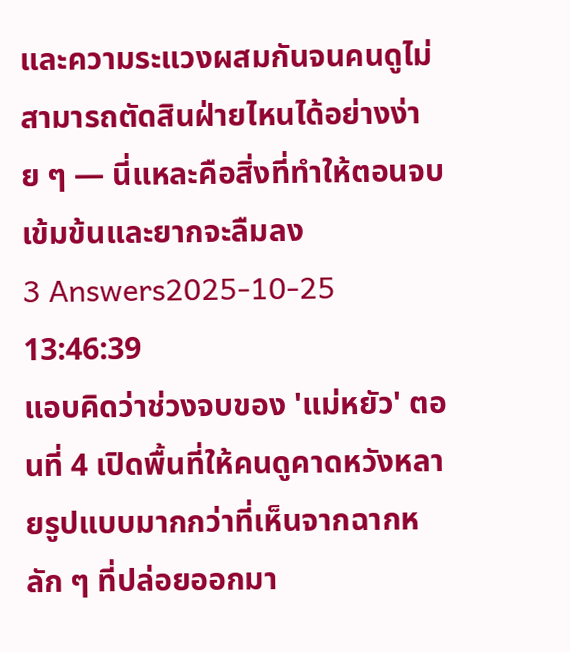และความระแวงผสมกันจนคนดูไม่สามารถตัดสินฝ่ายไหนได้อย่างง่าย ๆ — นี่แหละคือสิ่งที่ทำให้ตอนจบเข้มข้นและยากจะลืมลง
3 Answers2025-10-25 13:46:39
แอบคิดว่าช่วงจบของ 'แม่หยัว' ตอนที่ 4 เปิดพื้นที่ให้คนดูคาดหวังหลายรูปแบบมากกว่าที่เห็นจากฉากหลัก ๆ ที่ปล่อยออกมา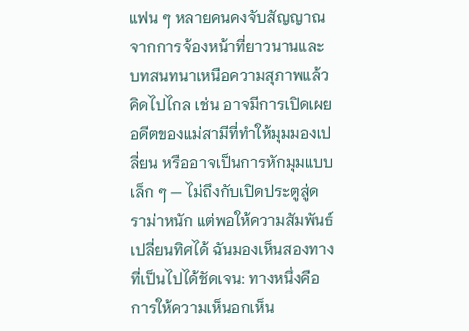แฟน ๆ หลายคนคงจับสัญญาณจากการจ้องหน้าที่ยาวนานและบทสนทนาเหนือความสุภาพแล้วคิดไปไกล เช่น อาจมีการเปิดเผยอดีตของแม่สามีที่ทำให้มุมมองเปลี่ยน หรืออาจเป็นการหักมุมแบบเล็ก ๆ — ไม่ถึงกับเปิดประตูสู่ดราม่าหนัก แต่พอให้ความสัมพันธ์เปลี่ยนทิศได้ ฉันมองเห็นสองทางที่เป็นไปได้ชัดเจน: ทางหนึ่งคือการให้ความเห็นอกเห็น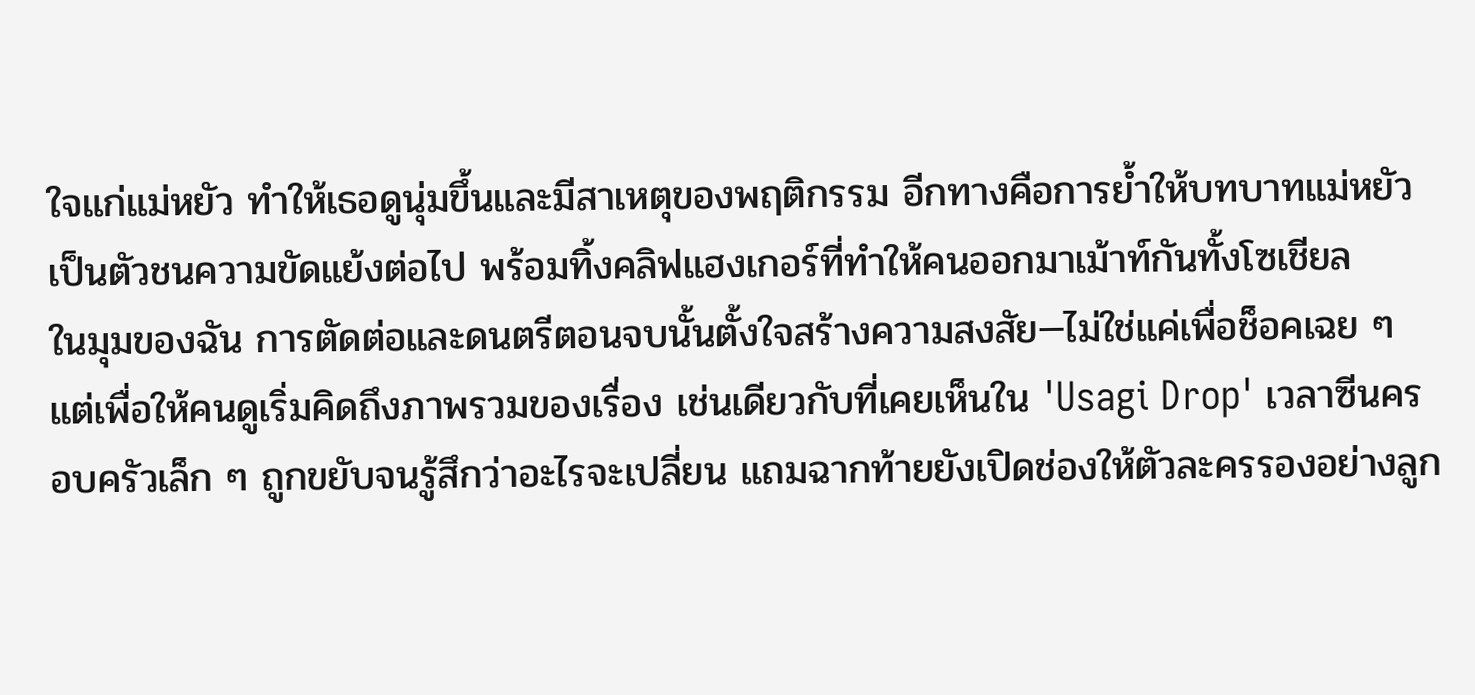ใจแก่แม่หยัว ทำให้เธอดูนุ่มขึ้นและมีสาเหตุของพฤติกรรม อีกทางคือการย้ำให้บทบาทแม่หยัวเป็นตัวชนความขัดแย้งต่อไป พร้อมทิ้งคลิฟแฮงเกอร์ที่ทำให้คนออกมาเม้าท์กันทั้งโซเชียล
ในมุมของฉัน การตัดต่อและดนตรีตอนจบนั้นตั้งใจสร้างความสงสัย—ไม่ใช่แค่เพื่อช็อคเฉย ๆ แต่เพื่อให้คนดูเริ่มคิดถึงภาพรวมของเรื่อง เช่นเดียวกับที่เคยเห็นใน 'Usagi Drop' เวลาซีนครอบครัวเล็ก ๆ ถูกขยับจนรู้สึกว่าอะไรจะเปลี่ยน แถมฉากท้ายยังเปิดช่องให้ตัวละครรองอย่างลูก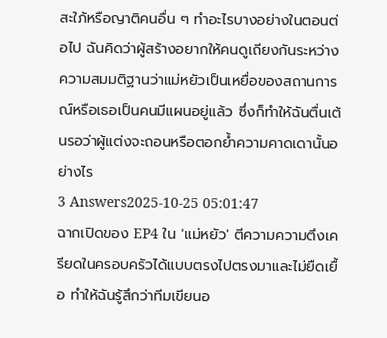สะใภ้หรือญาติคนอื่น ๆ ทำอะไรบางอย่างในตอนต่อไป ฉันคิดว่าผู้สร้างอยากให้คนดูเถียงกันระหว่างความสมมติฐานว่าแม่หยัวเป็นเหยื่อของสถานการณ์หรือเธอเป็นคนมีแผนอยู่แล้ว ซึ่งก็ทำให้ฉันตื่นเต้นรอว่าผู้แต่งจะถอนหรือตอกย้ำความคาดเดานั้นอย่างไร
3 Answers2025-10-25 05:01:47
ฉากเปิดของ EP4 ใน 'แม่หยัว' ตีความความตึงเครียดในครอบครัวได้แบบตรงไปตรงมาและไม่ยืดเยื้อ ทำให้ฉันรู้สึกว่าทีมเขียนอ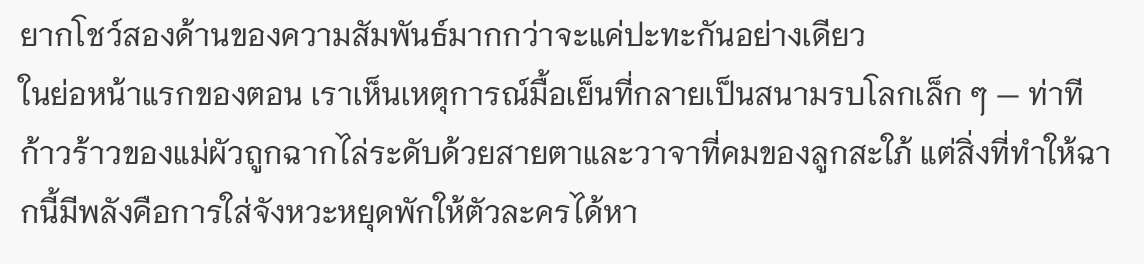ยากโชว์สองด้านของความสัมพันธ์มากกว่าจะแค่ปะทะกันอย่างเดียว
ในย่อหน้าแรกของตอน เราเห็นเหตุการณ์มื้อเย็นที่กลายเป็นสนามรบโลกเล็ก ๆ — ท่าทีก้าวร้าวของแม่ผัวถูกฉากไล่ระดับด้วยสายตาและวาจาที่คมของลูกสะใภ้ แต่สิ่งที่ทำให้ฉากนี้มีพลังคือการใส่จังหวะหยุดพักให้ตัวละครได้หา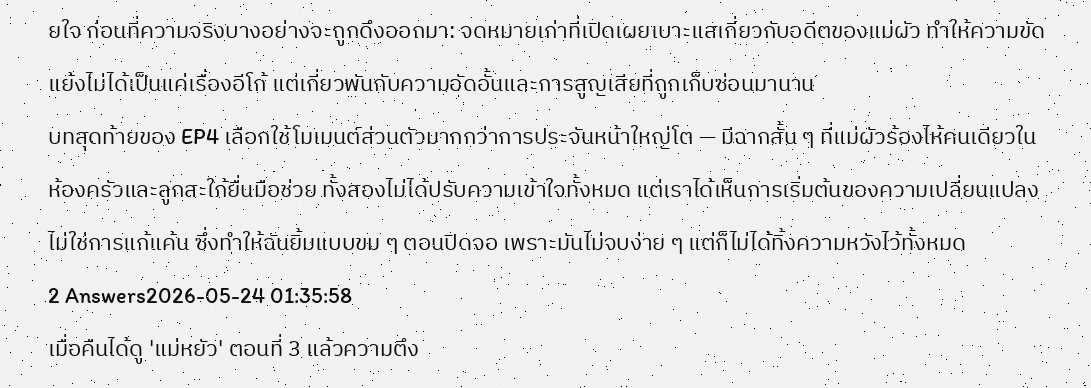ยใจ ก่อนที่ความจริงบางอย่างจะถูกดึงออกมา: จดหมายเก่าที่เปิดเผยเบาะแสเกี่ยวกับอดีตของแม่ผัว ทำให้ความขัดแย้งไม่ได้เป็นแค่เรื่องอีโก้ แต่เกี่ยวพันกับความอัดอั้นและการสูญเสียที่ถูกเก็บซ่อนมานาน
บทสุดท้ายของ EP4 เลือกใช้โมเมนต์ส่วนตัวมากกว่าการประจันหน้าใหญ่โต — มีฉากสั้น ๆ ที่แม่ผัวร้องไห้คนเดียวในห้องครัวและลูกสะใภ้ยื่นมือช่วย ทั้งสองไม่ได้ปรับความเข้าใจทั้งหมด แต่เราได้เห็นการเริ่มต้นของความเปลี่ยนแปลง ไม่ใช่การแก้แค้น ซึ่งทำให้ฉันยิ้มแบบขม ๆ ตอนปิดจอ เพราะมันไม่จบง่าย ๆ แต่ก็ไม่ได้ทิ้งความหวังไว้ทั้งหมด
2 Answers2026-05-24 01:35:58
เมื่อคืนได้ดู 'แม่หยัว' ตอนที่ 3 แล้วความตึง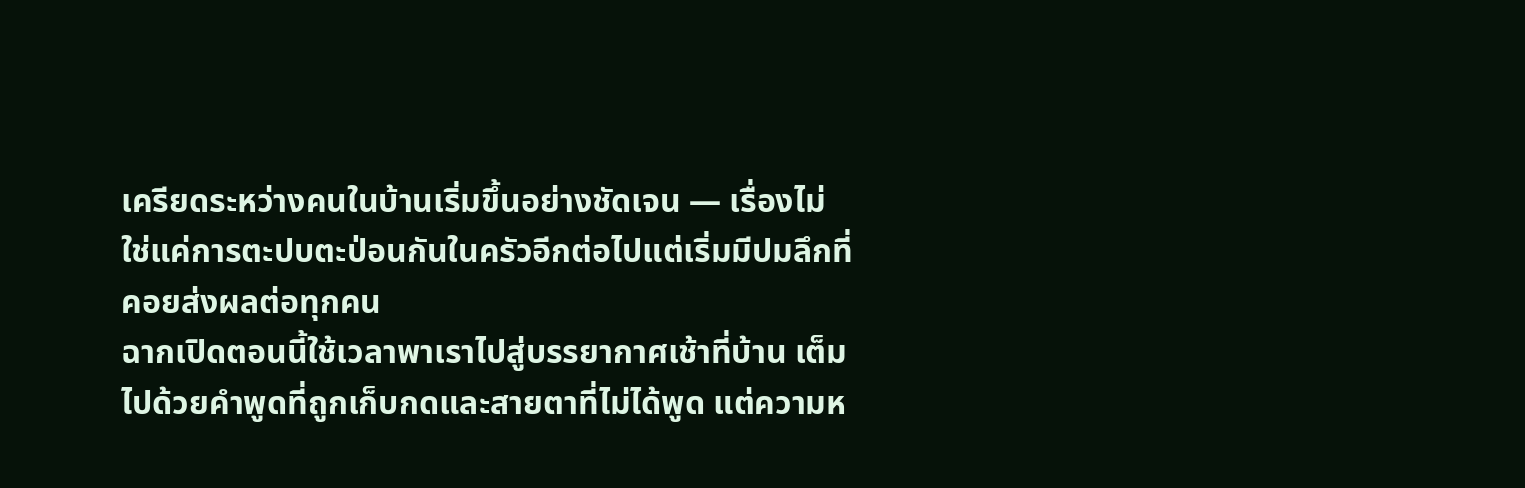เครียดระหว่างคนในบ้านเริ่มขึ้นอย่างชัดเจน — เรื่องไม่ใช่แค่การตะปบตะป่อนกันในครัวอีกต่อไปแต่เริ่มมีปมลึกที่คอยส่งผลต่อทุกคน
ฉากเปิดตอนนี้ใช้เวลาพาเราไปสู่บรรยากาศเช้าที่บ้าน เต็มไปด้วยคำพูดที่ถูกเก็บกดและสายตาที่ไม่ได้พูด แต่ความห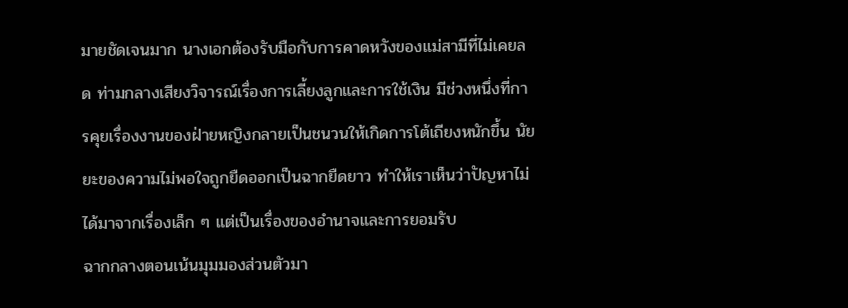มายชัดเจนมาก นางเอกต้องรับมือกับการคาดหวังของแม่สามีที่ไม่เคยลด ท่ามกลางเสียงวิจารณ์เรื่องการเลี้ยงลูกและการใช้เงิน มีช่วงหนึ่งที่การคุยเรื่องงานของฝ่ายหญิงกลายเป็นชนวนให้เกิดการโต้เถียงหนักขึ้น นัยยะของความไม่พอใจถูกยืดออกเป็นฉากยืดยาว ทำให้เราเห็นว่าปัญหาไม่ได้มาจากเรื่องเล็ก ๆ แต่เป็นเรื่องของอำนาจและการยอมรับ
ฉากกลางตอนเน้นมุมมองส่วนตัวมา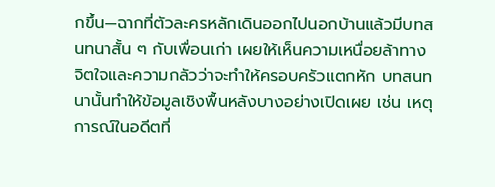กขึ้น—ฉากที่ตัวละครหลักเดินออกไปนอกบ้านแล้วมีบทสนทนาสั้น ๆ กับเพื่อนเก่า เผยให้เห็นความเหนื่อยล้าทางจิตใจและความกลัวว่าจะทำให้ครอบครัวแตกหัก บทสนทนานั้นทำให้ข้อมูลเชิงพื้นหลังบางอย่างเปิดเผย เช่น เหตุการณ์ในอดีตที่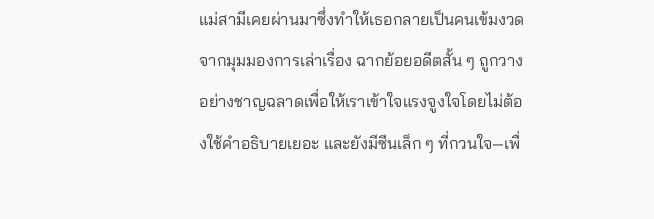แม่สามีเคยผ่านมาซึ่งทำให้เธอกลายเป็นคนเข้มงวด จากมุมมองการเล่าเรื่อง ฉากย้อยอดีตสั้น ๆ ถูกวางอย่างชาญฉลาดเพื่อให้เราเข้าใจแรงจูงใจโดยไม่ต้องใช้คำอธิบายเยอะ และยังมีซีนเล็ก ๆ ที่กวนใจ—เพื่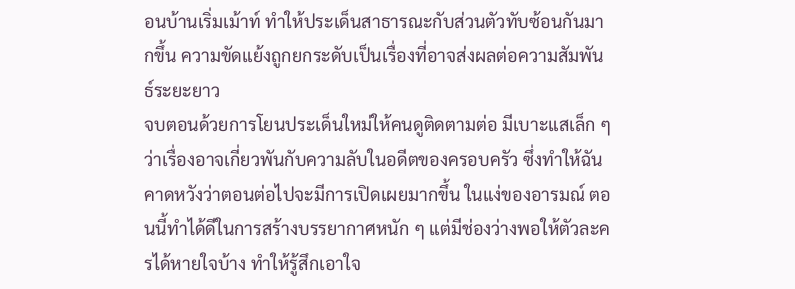อนบ้านเริ่มเม้าท์ ทำให้ประเด็นสาธารณะกับส่วนตัวทับซ้อนกันมากขึ้น ความขัดแย้งถูกยกระดับเป็นเรื่องที่อาจส่งผลต่อความสัมพันธ์ระยะยาว
จบตอนด้วยการโยนประเด็นใหม่ให้คนดูติดตามต่อ มีเบาะแสเล็ก ๆ ว่าเรื่องอาจเกี่ยวพันกับความลับในอดีตของครอบครัว ซึ่งทำให้ฉันคาดหวังว่าตอนต่อไปจะมีการเปิดเผยมากขึ้น ในแง่ของอารมณ์ ตอนนี้ทำได้ดีในการสร้างบรรยากาศหนัก ๆ แต่มีช่องว่างพอให้ตัวละครได้หายใจบ้าง ทำให้รู้สึกเอาใจ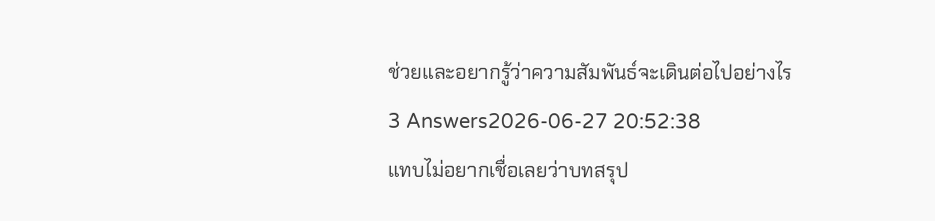ช่วยและอยากรู้ว่าความสัมพันธ์จะเดินต่อไปอย่างไร
3 Answers2026-06-27 20:52:38
แทบไม่อยากเชื่อเลยว่าบทสรุป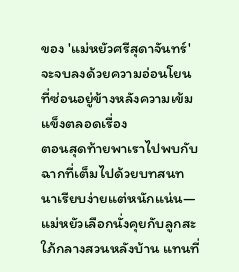ของ 'แม่หยัวศรีสุดาจันทร์' จะจบลงด้วยความอ่อนโยนที่ซ่อนอยู่ข้างหลังความเข้มแข็งตลอดเรื่อง
ตอนสุดท้ายพาเราไปพบกับฉากที่เต็มไปด้วยบทสนทนาเรียบง่ายแต่หนักแน่น—แม่หยัวเลือกนั่งคุยกับลูกสะใภ้กลางสวนหลังบ้าน แทนที่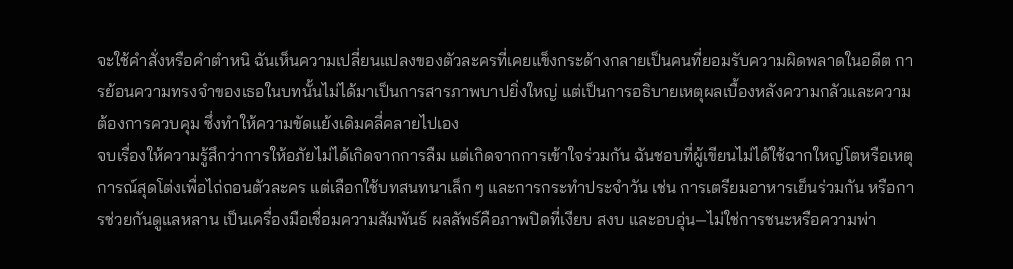จะใช้คำสั่งหรือคำตำหนิ ฉันเห็นความเปลี่ยนแปลงของตัวละครที่เคยแข็งกระด้างกลายเป็นคนที่ยอมรับความผิดพลาดในอดีต การย้อนความทรงจำของเธอในบทนั้นไม่ได้มาเป็นการสารภาพบาปยิ่งใหญ่ แต่เป็นการอธิบายเหตุผลเบื้องหลังความกลัวและความต้องการควบคุม ซึ่งทำให้ความขัดแย้งเดิมคลี่คลายไปเอง
จบเรื่องให้ความรู้สึกว่าการให้อภัยไม่ได้เกิดจากการลืม แต่เกิดจากการเข้าใจร่วมกัน ฉันชอบที่ผู้เขียนไม่ได้ใช้ฉากใหญ่โตหรือเหตุการณ์สุดโต่งเพื่อไถ่ถอนตัวละคร แต่เลือกใช้บทสนทนาเล็ก ๆ และการกระทำประจำวัน เช่น การเตรียมอาหารเย็นร่วมกัน หรือการช่วยกันดูแลหลาน เป็นเครื่องมือเชื่อมความสัมพันธ์ ผลลัพธ์คือภาพปิดที่เงียบ สงบ และอบอุ่น—ไม่ใช่การชนะหรือความพ่า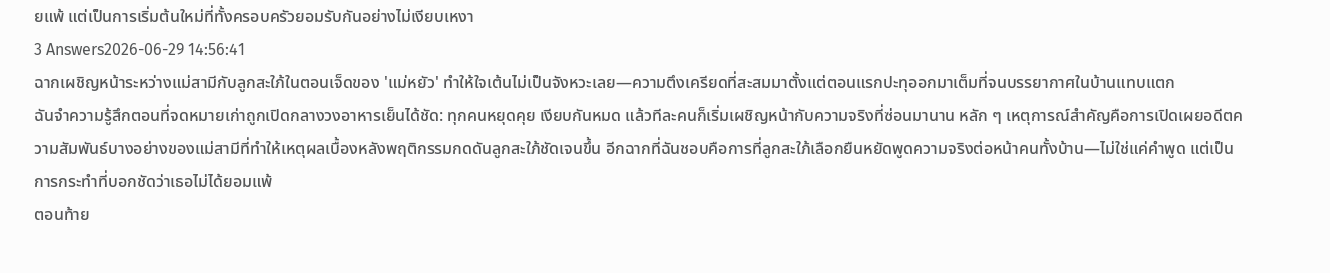ยแพ้ แต่เป็นการเริ่มต้นใหม่ที่ทั้งครอบครัวยอมรับกันอย่างไม่เงียบเหงา
3 Answers2026-06-29 14:56:41
ฉากเผชิญหน้าระหว่างแม่สามีกับลูกสะใภ้ในตอนเจ็ดของ 'แม่หยัว' ทำให้ใจเต้นไม่เป็นจังหวะเลย—ความตึงเครียดที่สะสมมาตั้งแต่ตอนแรกปะทุออกมาเต็มที่จนบรรยากาศในบ้านแทบแตก
ฉันจำความรู้สึกตอนที่จดหมายเก่าถูกเปิดกลางวงอาหารเย็นได้ชัด: ทุกคนหยุดคุย เงียบกันหมด แล้วทีละคนก็เริ่มเผชิญหน้ากับความจริงที่ซ่อนมานาน หลัก ๆ เหตุการณ์สำคัญคือการเปิดเผยอดีตความสัมพันธ์บางอย่างของแม่สามีที่ทำให้เหตุผลเบื้องหลังพฤติกรรมกดดันลูกสะใภ้ชัดเจนขึ้น อีกฉากที่ฉันชอบคือการที่ลูกสะใภ้เลือกยืนหยัดพูดความจริงต่อหน้าคนทั้งบ้าน—ไม่ใช่แค่คำพูด แต่เป็นการกระทำที่บอกชัดว่าเธอไม่ได้ยอมแพ้
ตอนท้าย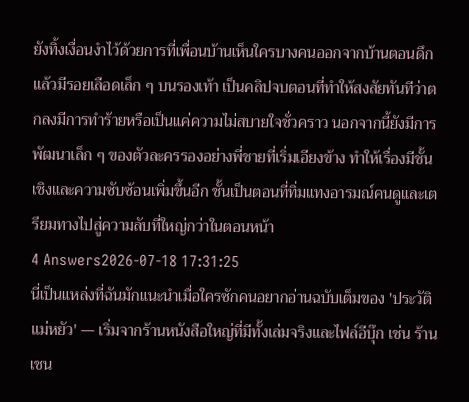ยังทิ้งเงื่อนงำไว้ด้วยการที่เพื่อนบ้านเห็นใครบางคนออกจากบ้านตอนดึกแล้วมีรอยเลือดเล็ก ๆ บนรองเท้า เป็นคลิปจบตอนที่ทำให้สงสัยทันทีว่าตกลงมีการทำร้ายหรือเป็นแค่ความไม่สบายใจชั่วคราว นอกจากนี้ยังมีการพัฒนาเล็ก ๆ ของตัวละครรองอย่างพี่ชายที่เริ่มเอียงข้าง ทำให้เรื่องมีชั้นเชิงและความซับซ้อนเพิ่มขึ้นอีก ชั้นเป็นตอนที่ทิ่มแทงอารมณ์คนดูและเตรียมทางไปสู่ความลับที่ใหญ่กว่าในตอนหน้า
4 Answers2026-07-18 17:31:25
นี่เป็นแหล่งที่ฉันมักแนะนำเมื่อใครซักคนอยากอ่านฉบับเต็มของ 'ประวัติแม่หยัว' — เริ่มจากร้านหนังสือใหญ่ที่มีทั้งเล่มจริงและไฟล์อีบุ๊ก เช่น ร้านเชน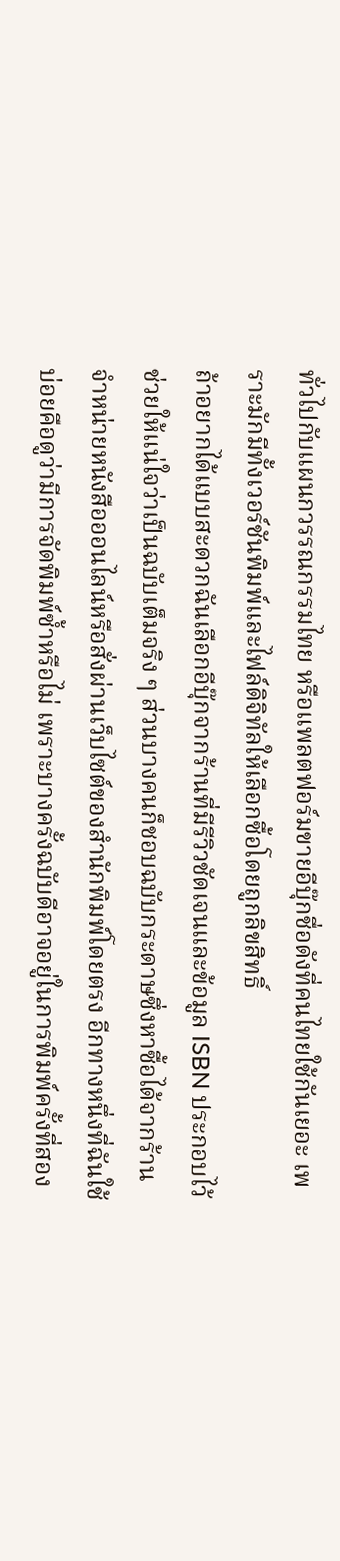ทั่วไปกับแผนกวรรณกรรมไทย หรือแพลตฟอร์มขายอีบุ๊กชื่อดังที่คนไทยใช้กันเยอะ เพราะมักมีทั้งเวอร์ชันพิมพ์และไฟล์ดิจิทัลให้เลือกซื้อโดยถูกลิขสิทธิ์
ถ้าอยากได้แบบสะดวกฉันเลือกอีบุ๊กจากร้านที่มีรีวิวชัดเจนและข้อมูล ISBN ประกอบไว้ ช่วยให้แน่ใจว่าเป็นฉบับเต็มจริง ๆ ส่วนบางคนก็ชอบฉบับกระดาษซึ่งหาซื้อได้จากร้านจำหน่ายหนังสือออนไลน์หรือสั่งผ่านเว็บไซต์ของสำนักพิมพ์โดยตรง อีกทางหนึ่งที่ฉันใช้บ่อยคือดูว่ามีการจัดพิมพ์ซ้ำหรือไม่ เพราะบางครั้งฉบับดีอาจอยู่ในการพิมพ์ครั้งที่สอง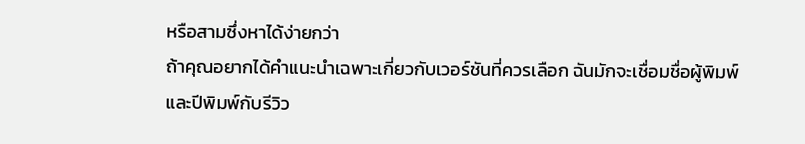หรือสามซึ่งหาได้ง่ายกว่า
ถ้าคุณอยากได้คำแนะนำเฉพาะเกี่ยวกับเวอร์ชันที่ควรเลือก ฉันมักจะเชื่อมชื่อผู้พิมพ์และปีพิมพ์กับรีวิว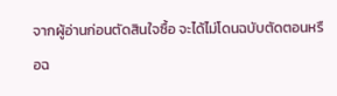จากผู้อ่านก่อนตัดสินใจซื้อ จะได้ไม่โดนฉบับตัดตอนหรือฉ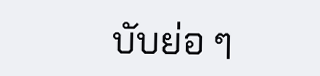บับย่อ ๆ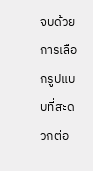จบด้วยการเลือกรูปแบบที่สะดวกต่อ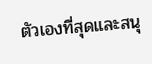ตัวเองที่สุดและสนุ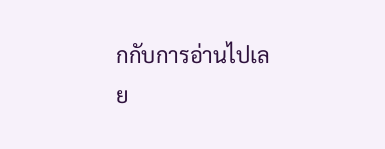กกับการอ่านไปเลย